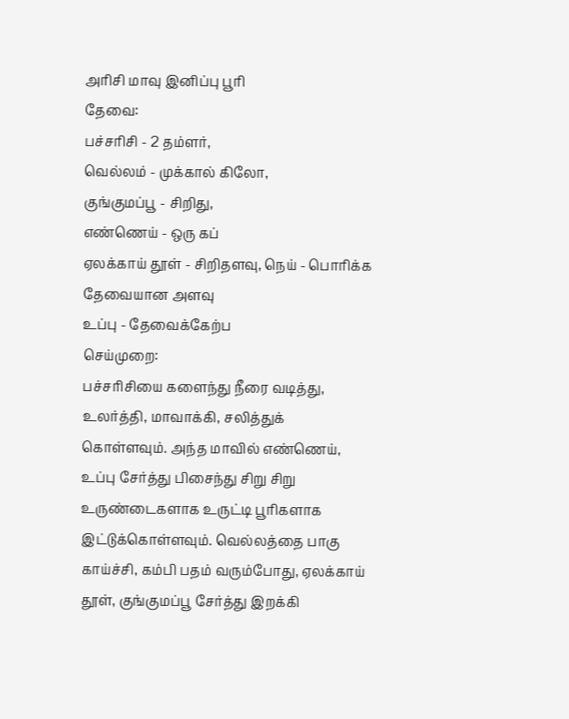அரிசி மாவு இனிப்பு பூரி
தேவை:
பச்சரிசி - 2 தம்ளர்,
வெல்லம் - முக்கால் கிலோ,
குங்குமப்பூ - சிறிது,
எண்ணெய் - ஒரு கப்
ஏலக்காய் தூள் - சிறிதளவு, நெய் - பொரிக்க தேவையான அளவு
உப்பு - தேவைக்கேற்ப
செய்முறை:
பச்சரிசியை களைந்து நீரை வடித்து, உலர்த்தி, மாவாக்கி, சலித்துக் கொள்ளவும். அந்த மாவில் எண்ணெய், உப்பு சேர்த்து பிசைந்து சிறு சிறு உருண்டைகளாக உருட்டி பூரிகளாக இட்டுக்கொள்ளவும். வெல்லத்தை பாகு காய்ச்சி, கம்பி பதம் வரும்போது, ஏலக்காய் தூள், குங்குமப்பூ சேர்த்து இறக்கி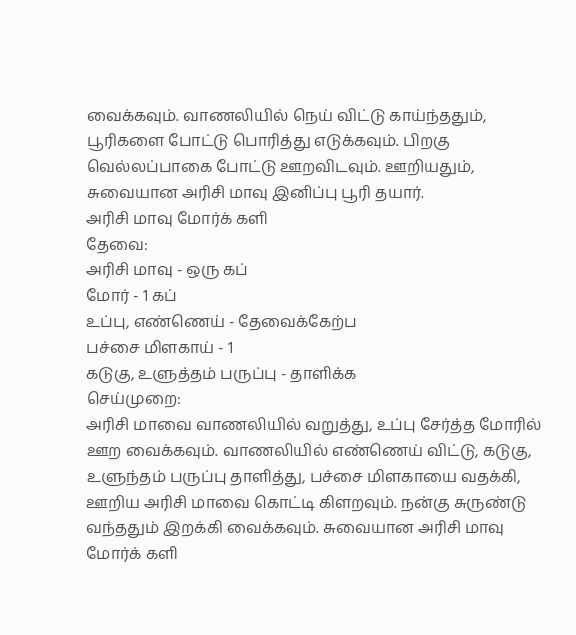வைக்கவும். வாணலியில் நெய் விட்டு காய்ந்ததும், பூரிகளை போட்டு பொரித்து எடுக்கவும். பிறகு வெல்லப்பாகை போட்டு ஊறவிடவும். ஊறியதும், சுவையான அரிசி மாவு இனிப்பு பூரி தயார்.
அரிசி மாவு மோர்க் களி
தேவை:
அரிசி மாவு - ஒரு கப்
மோர் - 1 கப்
உப்பு, எண்ணெய் - தேவைக்கேற்ப
பச்சை மிளகாய் - 1
கடுகு, உளுத்தம் பருப்பு - தாளிக்க
செய்முறை:
அரிசி மாவை வாணலியில் வறுத்து, உப்பு சேர்த்த மோரில் ஊற வைக்கவும். வாணலியில் எண்ணெய் விட்டு, கடுகு, உளுந்தம் பருப்பு தாளித்து, பச்சை மிளகாயை வதக்கி, ஊறிய அரிசி மாவை கொட்டி கிளறவும். நன்கு சுருண்டு வந்ததும் இறக்கி வைக்கவும். சுவையான அரிசி மாவு மோர்க் களி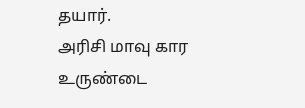தயார்.
அரிசி மாவு கார உருண்டை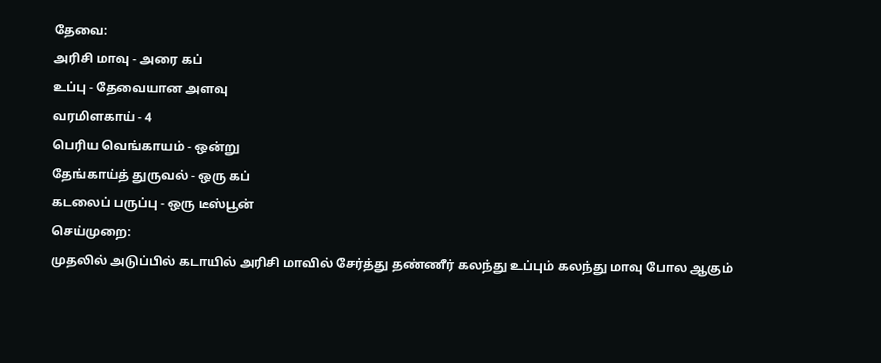தேவை:
அரிசி மாவு - அரை கப்
உப்பு - தேவையான அளவு
வரமிளகாய் - 4
பெரிய வெங்காயம் - ஒன்று
தேங்காய்த் துருவல் - ஒரு கப்
கடலைப் பருப்பு - ஒரு டீஸ்பூன்
செய்முறை:
முதலில் அடுப்பில் கடாயில் அரிசி மாவில் சேர்த்து தண்ணீர் கலந்து உப்பும் கலந்து மாவு போல ஆகும்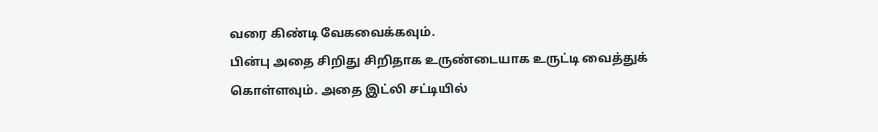வரை கிண்டி வேகவைக்கவும்.
பின்பு அதை சிறிது சிறிதாக உருண்டையாக உருட்டி வைத்துக் கொள்ளவும். அதை இட்லி சட்டியில்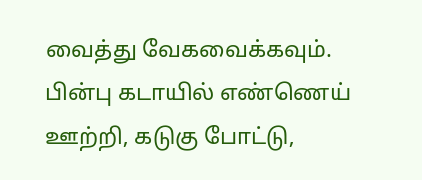வைத்து வேகவைக்கவும்.
பின்பு கடாயில் எண்ணெய் ஊற்றி, கடுகு போட்டு,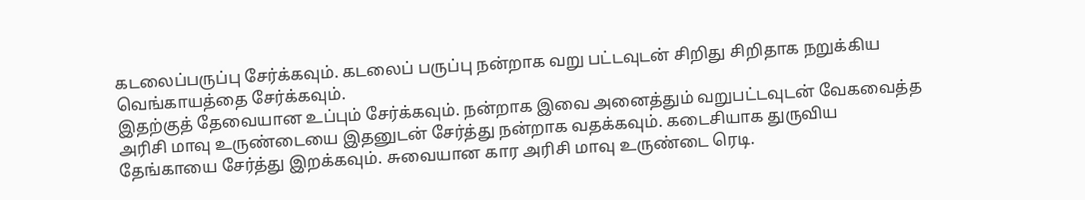கடலைப்பருப்பு சேர்க்கவும். கடலைப் பருப்பு நன்றாக வறு பட்டவுடன் சிறிது சிறிதாக நறுக்கிய வெங்காயத்தை சேர்க்கவும்.
இதற்குத் தேவையான உப்பும் சேர்க்கவும். நன்றாக இவை அனைத்தும் வறுபட்டவுடன் வேகவைத்த அரிசி மாவு உருண்டையை இதனுடன் சேர்த்து நன்றாக வதக்கவும். கடைசியாக துருவிய தேங்காயை சேர்த்து இறக்கவும். சுவையான கார அரிசி மாவு உருண்டை ரெடி.